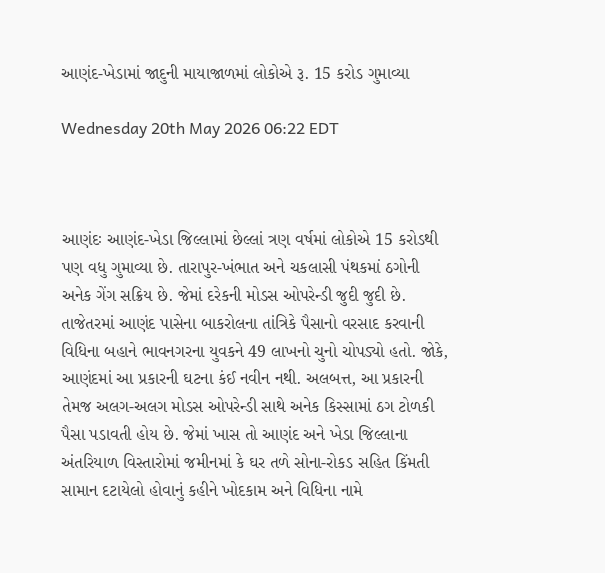આણંદ-ખેડામાં જાદુની માયાજાળમાં લોકોએ રૂ. 15 કરોડ ગુમાવ્યા

Wednesday 20th May 2026 06:22 EDT



આણંદઃ આણંદ-ખેડા જિલ્લામાં છેલ્લાં ત્રણ વર્ષમાં લોકોએ 15 કરોડથી પણ વધુ ગુમાવ્યા છે. તારાપુર-ખંભાત અને ચકલાસી પંથકમાં ઠગોની અનેક ગેંગ સક્રિય છે. જેમાં દરેકની મોડસ ઓપરેન્ડી જુદી જુદી છે.
તાજેતરમાં આણંદ પાસેના બાકરોલના તાંત્રિકે પૈસાનો વરસાદ કરવાની વિધિના બહાને ભાવનગરના યુવકને 49 લાખનો ચુનો ચોપડ્યો હતો. જોકે, આણંદમાં આ પ્રકારની ઘટના કંઈ નવીન નથી. અલબત્ત, આ પ્રકારની તેમજ અલગ-અલગ મોડસ ઓપરેન્ડી સાથે અનેક કિસ્સામાં ઠગ ટોળકી પૈસા પડાવતી હોય છે. જેમાં ખાસ તો આણંદ અને ખેડા જિલ્લાના અંતરિયાળ વિસ્તારોમાં જમીનમાં કે ઘર તળે સોના-રોકડ સહિત કિંમતી સામાન દટાયેલો હોવાનું કહીને ખોદકામ અને વિધિના નામે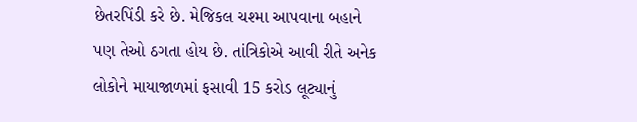છેતરપિંડી કરે છે. મેજિકલ ચશ્મા આપવાના બહાને પણ તેઓ ઠગતા હોય છે. તાંત્રિકોએ આવી રીતે અનેક લોકોને માયાજાળમાં ફસાવી 15 કરોડ લૂટ્યાનું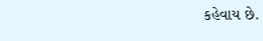કહેવાય છે.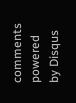comments powered by Disqus